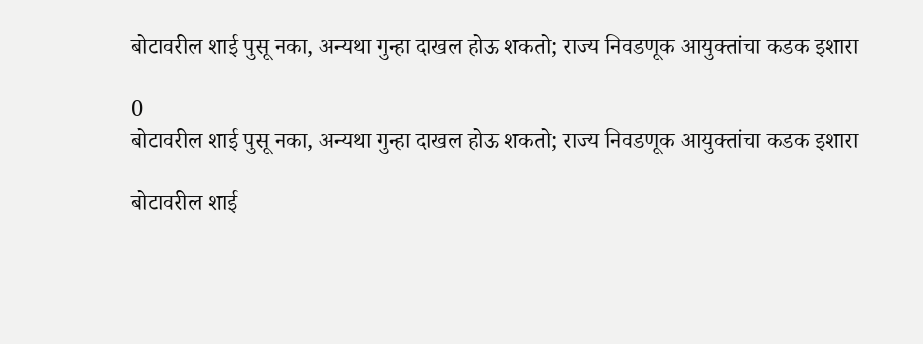बोटावरील शाई पुसू नका, अन्यथा गुन्हा दाखल होऊ शकतो; राज्य निवडणूक आयुक्तांचा कडक इशारा

0
बोटावरील शाई पुसू नका, अन्यथा गुन्हा दाखल होऊ शकतो; राज्य निवडणूक आयुक्तांचा कडक इशारा

बोटावरील शाई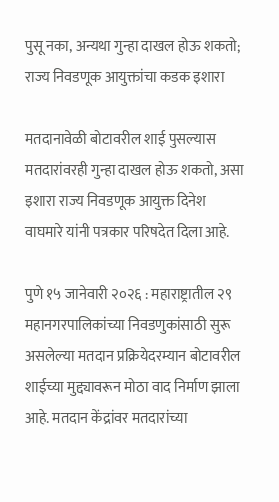पुसू नका, अन्यथा गुन्हा दाखल होऊ शकतो; राज्य निवडणूक आयुक्तांचा कडक इशारा

मतदानावेळी बोटावरील शाई पुसल्यास मतदारांवरही गुन्हा दाखल होऊ शकतो, असा इशारा राज्य निवडणूक आयुक्त दिनेश वाघमारे यांनी पत्रकार परिषदेत दिला आहे.

पुणे १५ जानेवारी २०२६ : महाराष्ट्रातील २९ महानगरपालिकांच्या निवडणुकांसाठी सुरू असलेल्या मतदान प्रक्रियेदरम्यान बोटावरील शाईच्या मुद्द्यावरून मोठा वाद निर्माण झाला आहे. मतदान केंद्रांवर मतदारांच्या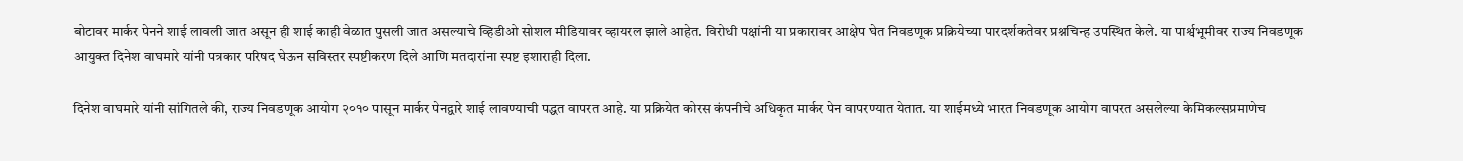बोटावर मार्कर पेनने शाई लावली जात असून ही शाई काही वेळात पुसली जात असल्याचे व्हिडीओ सोशल मीडियावर व्हायरल झाले आहेत. विरोधी पक्षांनी या प्रकारावर आक्षेप घेत निवडणूक प्रक्रियेच्या पारदर्शकतेवर प्रश्नचिन्ह उपस्थित केले. या पार्श्वभूमीवर राज्य निवडणूक आयुक्त दिनेश वाघमारे यांनी पत्रकार परिषद घेऊन सविस्तर स्पष्टीकरण दिले आणि मतदारांना स्पष्ट इशाराही दिला.

दिनेश वाघमारे यांनी सांगितले की, राज्य निवडणूक आयोग २०१० पासून मार्कर पेनद्वारे शाई लावण्याची पद्धत वापरत आहे. या प्रक्रियेत कोरस कंपनीचे अधिकृत मार्कर पेन वापरण्यात येतात. या शाईमध्ये भारत निवडणूक आयोग वापरत असलेल्या केमिकल्सप्रमाणेच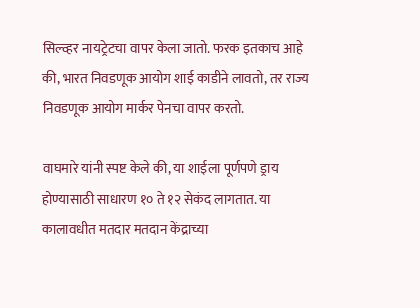सिल्व्हर नायट्रेटचा वापर केला जातो. फरक इतकाच आहे की, भारत निवडणूक आयोग शाई काडीने लावतो, तर राज्य निवडणूक आयोग मार्कर पेनचा वापर करतो.

वाघमारे यांनी स्पष्ट केले की, या शाईला पूर्णपणे ड्राय होण्यासाठी साधारण १० ते १२ सेकंद लागतात. या कालावधीत मतदार मतदान केंद्राच्या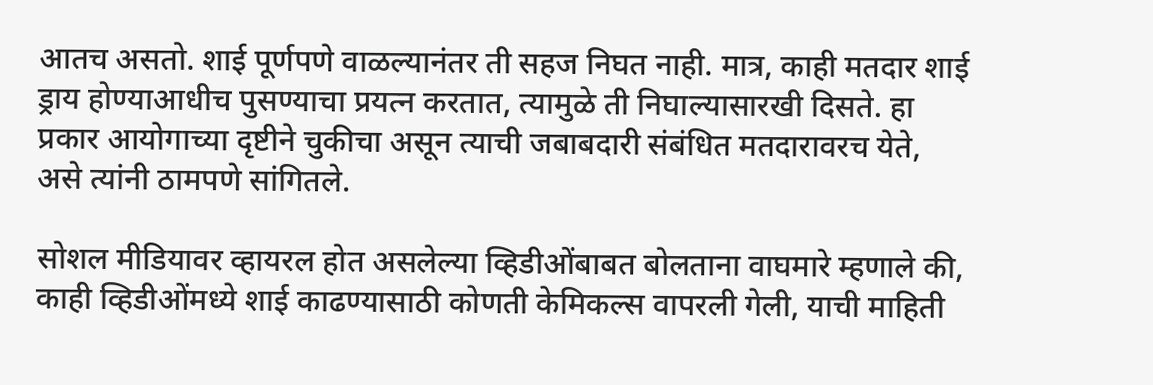आतच असतो. शाई पूर्णपणे वाळल्यानंतर ती सहज निघत नाही. मात्र, काही मतदार शाई ड्राय होण्याआधीच पुसण्याचा प्रयत्न करतात, त्यामुळे ती निघाल्यासारखी दिसते. हा प्रकार आयोगाच्या दृष्टीने चुकीचा असून त्याची जबाबदारी संबंधित मतदारावरच येते, असे त्यांनी ठामपणे सांगितले.

सोशल मीडियावर व्हायरल होत असलेल्या व्हिडीओंबाबत बोलताना वाघमारे म्हणाले की, काही व्हिडीओंमध्ये शाई काढण्यासाठी कोणती केमिकल्स वापरली गेली, याची माहिती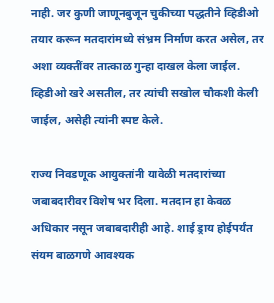नाही. जर कुणी जाणूनबुजून चुकीच्या पद्धतीने व्हिडीओ तयार करून मतदारांमध्ये संभ्रम निर्माण करत असेल, तर अशा व्यक्तींवर तात्काळ गुन्हा दाखल केला जाईल. व्हिडीओ खरे असतील, तर त्यांची सखोल चौकशी केली जाईल, असेही त्यांनी स्पष्ट केले.

राज्य निवडणूक आयुक्तांनी यावेळी मतदारांच्या जबाबदारीवर विशेष भर दिला. मतदान हा केवळ अधिकार नसून जबाबदारीही आहे. शाई ड्राय होईपर्यंत संयम बाळगणे आवश्यक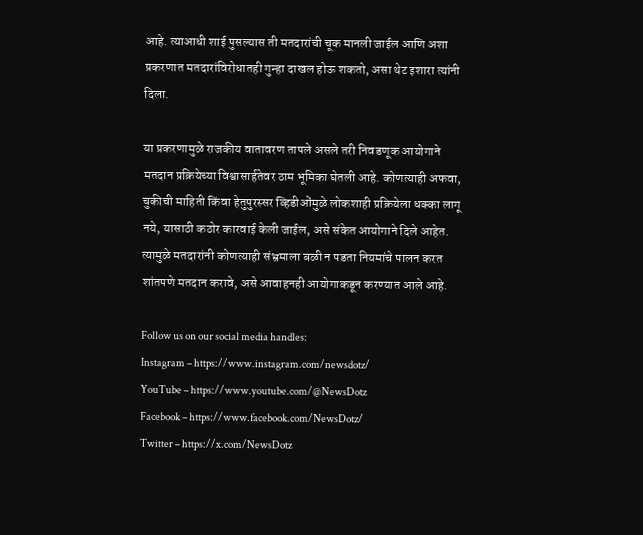आहे. त्याआधी शाई पुसल्यास ती मतदारांची चूक मानली जाईल आणि अशा प्रकरणात मतदारांविरोधातही गुन्हा दाखल होऊ शकतो, असा थेट इशारा त्यांनी दिला.

या प्रकरणामुळे राजकीय वातावरण तापले असले तरी निवडणूक आयोगाने मतदान प्रक्रियेच्या विश्वासार्हतेवर ठाम भूमिका घेतली आहे. कोणत्याही अफवा, चुकीची माहिती किंवा हेतुपुरस्सर व्हिडीओंमुळे लोकशाही प्रक्रियेला धक्का लागू नये, यासाठी कठोर कारवाई केली जाईल, असे संकेत आयोगाने दिले आहेत. त्यामुळे मतदारांनी कोणत्याही संभ्रमाला बळी न पडता नियमांचे पालन करत शांतपणे मतदान करावे, असे आवाहनही आयोगाकडून करण्यात आले आहे.

Follow us on our social media handles:
Instagram – https://www.instagram.com/newsdotz/
YouTube – https://www.youtube.com/@NewsDotz
Facebook – https://www.facebook.com/NewsDotz/
Twitter – https://x.com/NewsDotz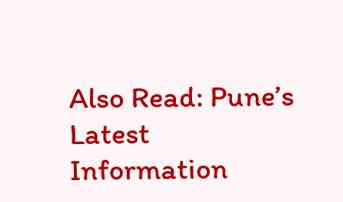Also Read: Pune’s Latest Information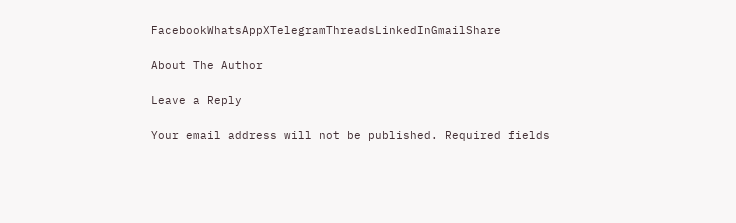FacebookWhatsAppXTelegramThreadsLinkedInGmailShare

About The Author

Leave a Reply

Your email address will not be published. Required fields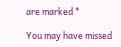are marked *

You may have missed